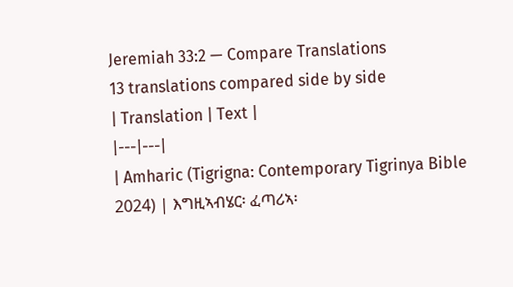Jeremiah 33:2 — Compare Translations
13 translations compared side by side
| Translation | Text |
|---|---|
| Amharic (Tigrigna: Contemporary Tigrinya Bible 2024) | እግዚኣብሄር፡ ፈጣሪኣ፡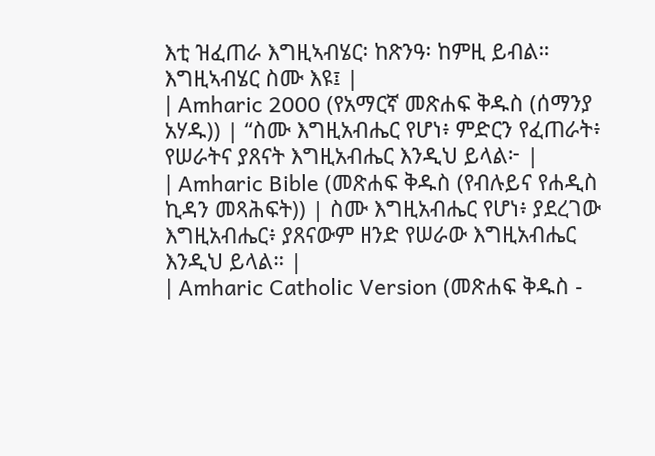እቲ ዝፈጠራ እግዚኣብሄር፡ ከጽንዓ፡ ከምዚ ይብል። እግዚኣብሄር ስሙ እዩ፤ |
| Amharic 2000 (የአማርኛ መጽሐፍ ቅዱስ (ሰማንያ አሃዱ)) | “ስሙ እግዚአብሔር የሆነ፥ ምድርን የፈጠራት፥ የሠራትና ያጸናት እግዚአብሔር እንዲህ ይላል፦ |
| Amharic Bible (መጽሐፍ ቅዱስ (የብሉይና የሐዲስ ኪዳን መጻሕፍት)) | ስሙ እግዚአብሔር የሆነ፥ ያደረገው እግዚአብሔር፥ ያጸናውም ዘንድ የሠራው እግዚአብሔር እንዲህ ይላል። |
| Amharic Catholic Version (መጽሐፍ ቅዱስ -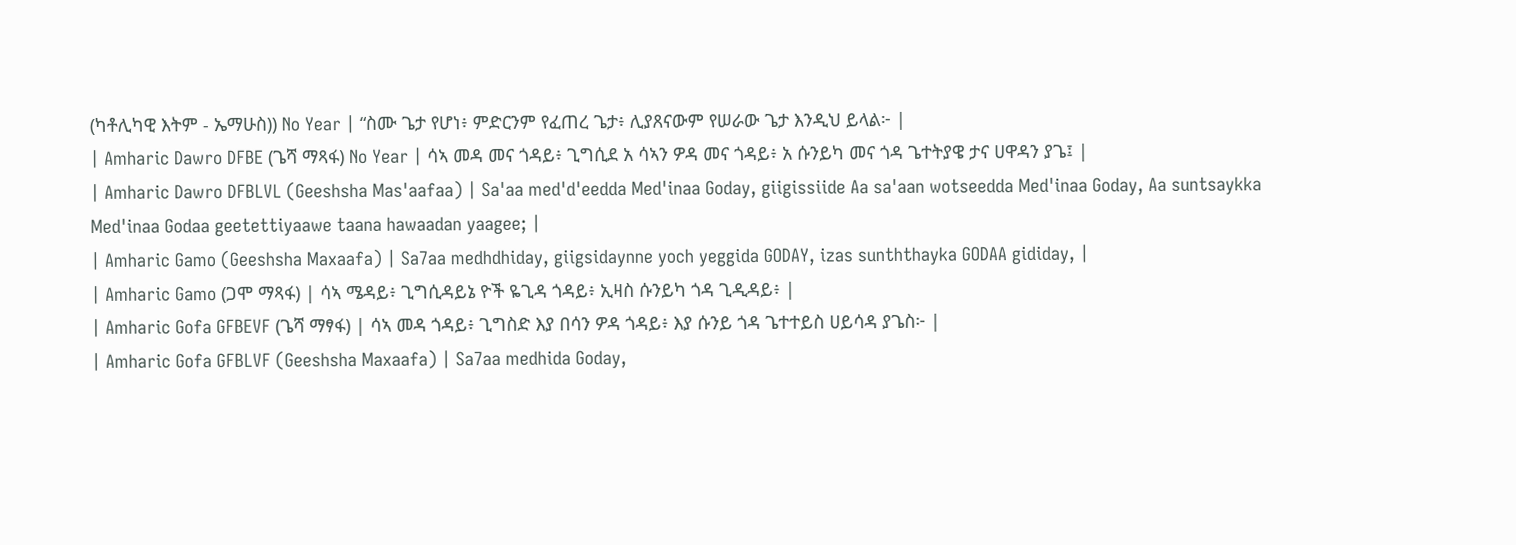(ካቶሊካዊ እትም - ኤማሁስ)) No Year | “ስሙ ጌታ የሆነ፥ ምድርንም የፈጠረ ጌታ፥ ሊያጸናውም የሠራው ጌታ እንዲህ ይላል፦ |
| Amharic Dawro DFBE (ጌሻ ማጻፋ) No Year | ሳኣ መዳ መና ጎዳይ፥ ጊግሲደ አ ሳኣን ዎዳ መና ጎዳይ፥ አ ሱንይካ መና ጎዳ ጌተትያዌ ታና ሀዋዳን ያጌ፤ |
| Amharic Dawro DFBLVL (Geeshsha Mas'aafaa) | Sa'aa med'd'eedda Med'inaa Goday, giigissiide Aa sa'aan wotseedda Med'inaa Goday, Aa suntsaykka Med'inaa Godaa geetettiyaawe taana hawaadan yaagee; |
| Amharic Gamo (Geeshsha Maxaafa) | Sa7aa medhdhiday, giigsidaynne yoch yeggida GODAY, izas sunththayka GODAA gididay, |
| Amharic Gamo (ጋሞ ማጻፋ) | ሳኣ ሜዳይ፥ ጊግሲዳይኔ ዮች ዬጊዳ ጎዳይ፥ ኢዛስ ሱንይካ ጎዳ ጊዲዳይ፥ |
| Amharic Gofa GFBEVF (ጌሻ ማፃፋ) | ሳኣ መዳ ጎዳይ፥ ጊግስድ እያ በሳን ዎዳ ጎዳይ፥ እያ ሱንይ ጎዳ ጌተተይስ ሀይሳዳ ያጌስ፦ |
| Amharic Gofa GFBLVF (Geeshsha Maxaafa) | Sa7aa medhida Goday,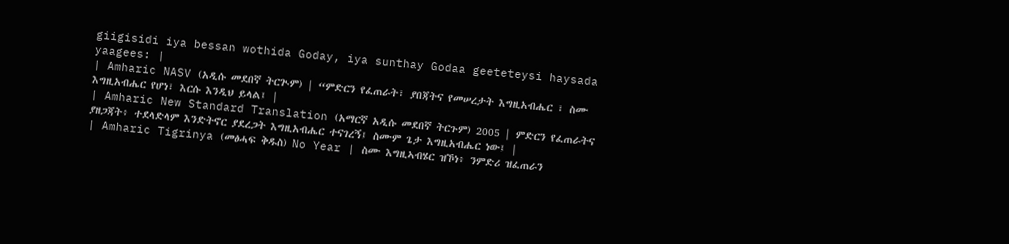giigisidi iya bessan wothida Goday, iya sunthay Godaa geeteteysi haysada yaagees: |
| Amharic NASV (አዲሱ መደበኛ ትርጒም) | “ምድርን የፈጠራት፣ ያበጃትና የመሠረታት እግዚአብሔር ፣ ስሙ እግዚአብሔር የሆነ፣ እርሱ እንዲህ ይላል፤ |
| Amharic New Standard Translation (አማርኛ አዲሱ መደበኛ ትርጉም) 2005 | ምድርን የፈጠራትና ያዘጋጃት፥ ተደላድላም እንድትኖር ያደረጋት እግዚአብሔር ተናገረኝ፤ ስሙም ጌታ እግዚአብሔር ነው፤ |
| Amharic Tigrinya (መፅሓፍ ቅዱስ) No Year | ስሙ እግዚኣብሄር ዝኾነ፥ ንምድሪ ዝፈጠራን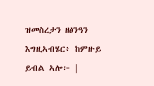ዝመስረታን ዘፅንዓን እግዚኣብሄር፥ ከምዙይ ይብል ኣሎ፦ |